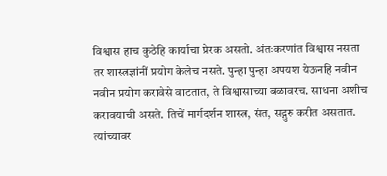विश्वास हाच कुठेहि कार्याचा प्रेरक असतो. अंतःकरणांत विश्वास नसता तर शास्त्रज्ञांनीं प्रयोग केलेच नसते. पुन्हा पुन्हा अपयश येऊनहि नवीन नवीन प्रयोग करावेसे वाटतात, ते विश्वासाच्या बळावरच. साधना अशीच करावयाची असते. तिचें मार्गदर्शन शास्त्र, संत, सद्गुरु करीत असतात. त्यांच्यावर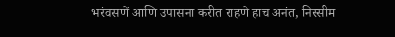भरंवसणें आणि उपासना करीत राहणे हाच अनंत, निस्सीम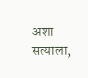अशा सत्याला,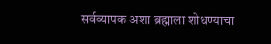सर्वव्यापक अशा ब्रह्माला शोधण्याचा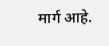मार्ग आहे.